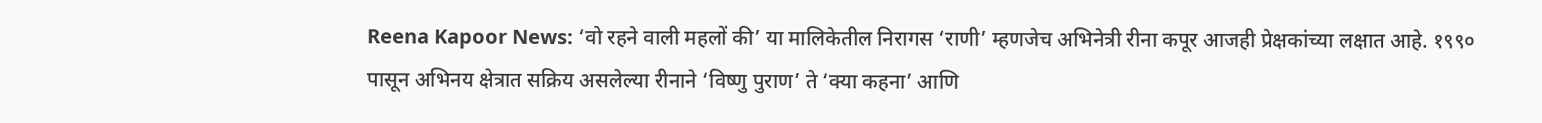Reena Kapoor News: ‘वो रहने वाली महलों की’ या मालिकेतील निरागस ‘राणी’ म्हणजेच अभिनेत्री रीना कपूर आजही प्रेक्षकांच्या लक्षात आहे. १९९० पासून अभिनय क्षेत्रात सक्रिय असलेल्या रीनाने ‘विष्णु पुराण’ ते ‘क्या कहना’ आणि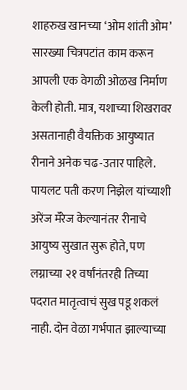शाहरुख खानच्या ‘ओम शांती ओम’ सारख्या चित्रपटांत काम करून आपली एक वेगळी ओळख निर्माण केली होती. मात्र, यशाच्या शिखरावर असतानाही वैयक्तिक आयुष्यात रीनाने अनेक चढ-उतार पाहिले. पायलट पती करण निझेल यांच्याशी अरेंज मॅरेज केल्यानंतर रीनाचे आयुष्य सुखात सुरू होते, पण लग्नाच्या २१ वर्षांनंतरही तिच्या पदरात मातृत्वाचं सुख पडू शकलं नाही. दोन वेळा गर्भपात झाल्याच्या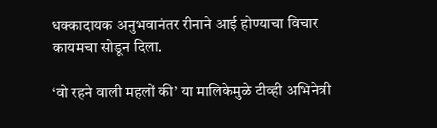धक्कादायक अनुभवानंतर रीनाने आई होण्याचा विचार कायमचा सोडून दिला.

‘वो रहने वाली महलों की’ या मालिकेमुळे टीव्ही अभिनेत्री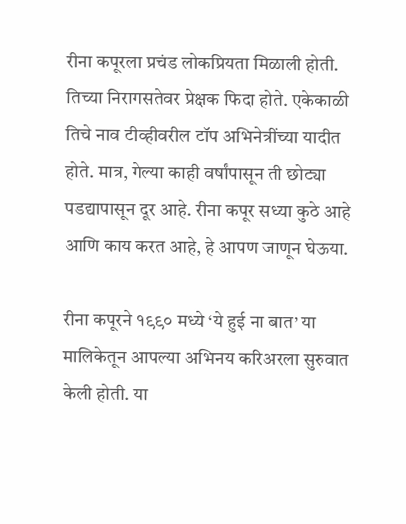रीना कपूरला प्रचंड लोकप्रियता मिळाली होती. तिच्या निरागसतेवर प्रेक्षक फिदा होते. एकेकाळी तिचे नाव टीव्हीवरील टॉप अभिनेत्रींच्या यादीत होते. मात्र, गेल्या काही वर्षांपासून ती छोट्या पडद्यापासून दूर आहे. रीना कपूर सध्या कुठे आहे आणि काय करत आहे, हे आपण जाणून घेऊया.

रीना कपूरने १९९० मध्ये ‘ये हुई ना बात’ या मालिकेतून आपल्या अभिनय करिअरला सुरुवात केली होती. या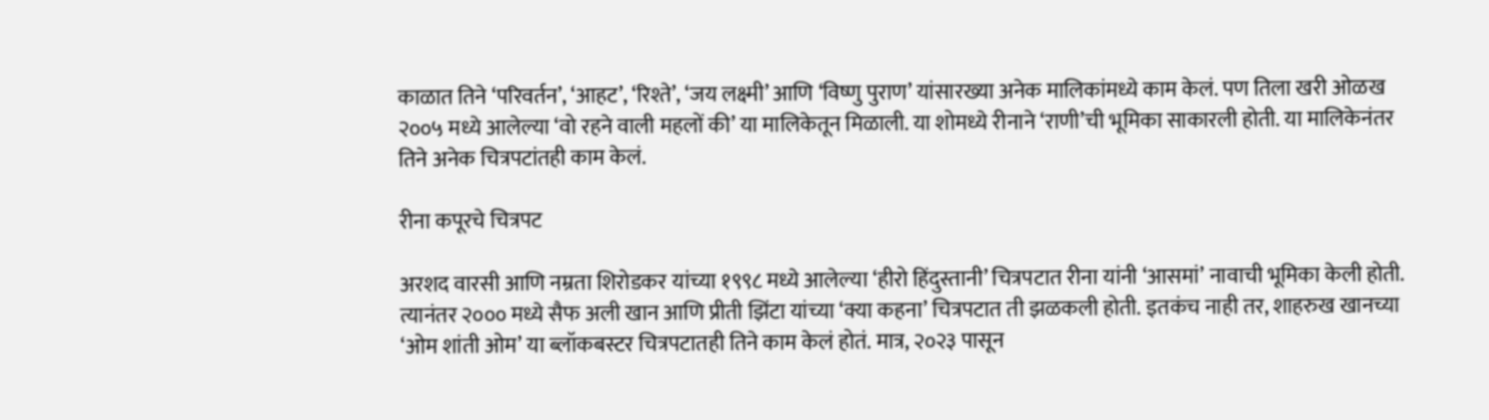काळात तिने ‘परिवर्तन’, ‘आहट’, ‘रिश्ते’, ‘जय लक्ष्मी’ आणि ‘विष्णु पुराण’ यांसारख्या अनेक मालिकांमध्ये काम केलं. पण तिला खरी ओळख २००५ मध्ये आलेल्या ‘वो रहने वाली महलों की’ या मालिकेतून मिळाली. या शोमध्ये रीनाने ‘राणी’ची भूमिका साकारली होती. या मालिकेनंतर तिने अनेक चित्रपटांतही काम केलं.

रीना कपूरचे चित्रपट

अरशद वारसी आणि नम्रता शिरोडकर यांच्या १९९८ मध्ये आलेल्या ‘हीरो हिंदुस्तानी’ चित्रपटात रीना यांनी ‘आसमां’ नावाची भूमिका केली होती. त्यानंतर २००० मध्ये सैफ अली खान आणि प्रीती झिंटा यांच्या ‘क्या कहना’ चित्रपटात ती झळकली होती. इतकंच नाही तर, शाहरुख खानच्या ‘ओम शांती ओम’ या ब्लॉकबस्टर चित्रपटातही तिने काम केलं होतं. मात्र, २०२३ पासून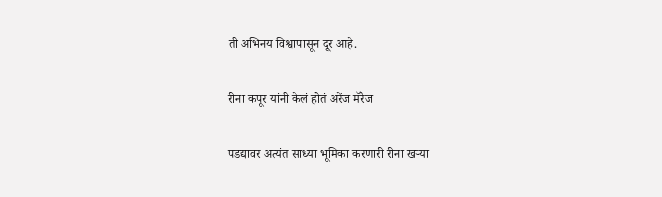ती अभिनय विश्वापासून दूर आहे.

रीना कपूर यांनी केलं होतं अरेंज मॅरेज

पडद्यावर अत्यंत साध्या भूमिका करणारी रीना खऱ्या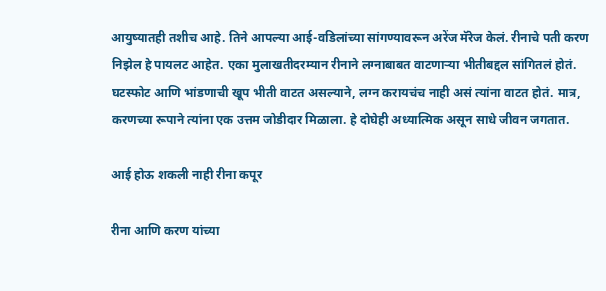आयुष्यातही तशीच आहे. तिने आपल्या आई-वडिलांच्या सांगण्यावरून अरेंज मॅरेज केलं. रीनाचे पती करण निझेल हे पायलट आहेत. एका मुलाखतीदरम्यान रीनाने लग्नाबाबत वाटणाऱ्या भीतीबद्दल सांगितलं होतं. घटस्फोट आणि भांडणाची खूप भीती वाटत असल्याने, लग्न करायचंच नाही असं त्यांना वाटत होतं. मात्र, करणच्या रूपाने त्यांना एक उत्तम जोडीदार मिळाला. हे दोघेही अध्यात्मिक असून साधे जीवन जगतात.

आई होऊ शकली नाही रीना कपूर

रीना आणि करण यांच्या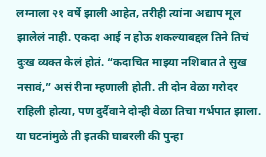लग्नाला २१ वर्षे झाली आहेत, तरीही त्यांना अद्याप मूल झालेलं नाही. एकदा आई न होऊ शकल्याबद्दल तिने तिचं दुःख व्यक्त केलं होतं. “कदाचित माझ्या नशिबात ते सुख नसावं,” असं रीना म्हणाली होती. ती दोन वेळा गरोदर राहिली होत्या, पण दुर्दैवाने दोन्ही वेळा तिचा गर्भपात झाला. या घटनांमुळे ती इतकी घाबरली की पुन्हा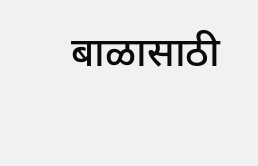बाळासाठी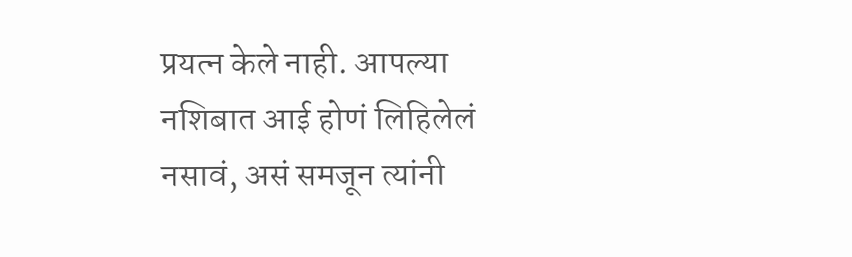प्रयत्न केले नाही. आपल्या नशिबात आई होणं लिहिलेलं नसावं, असं समजून त्यांनी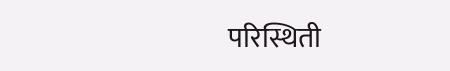परिस्थिती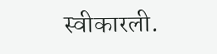स्वीकारली.